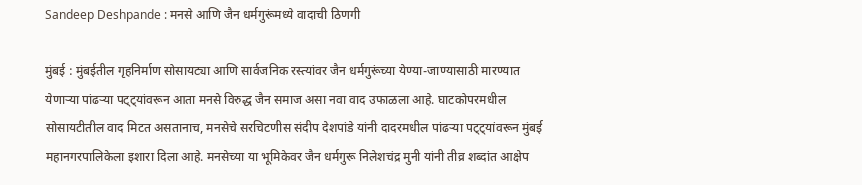Sandeep Deshpande : मनसे आणि जैन धर्मगुरूंमध्ये वादाची ठिणगी

मुंबई : मुंबईतील गृहनिर्माण सोसायट्या आणि सार्वजनिक रस्त्यांवर जैन धर्मगुरूंच्या येण्या-जाण्यासाठी मारण्यात येणाऱ्या पांढऱ्या पट्ट्यांवरून आता मनसे विरुद्ध जैन समाज असा नवा वाद उफाळला आहे. घाटकोपरमधील सोसायटीतील वाद मिटत असतानाच, मनसेचे सरचिटणीस संदीप देशपांडे यांनी दादरमधील पांढऱ्या पट्ट्यांवरून मुंबई महानगरपालिकेला इशारा दिला आहे. मनसेच्या या भूमिकेवर जैन धर्मगुरू निलेशचंद्र मुनी यांनी तीव्र शब्दांत आक्षेप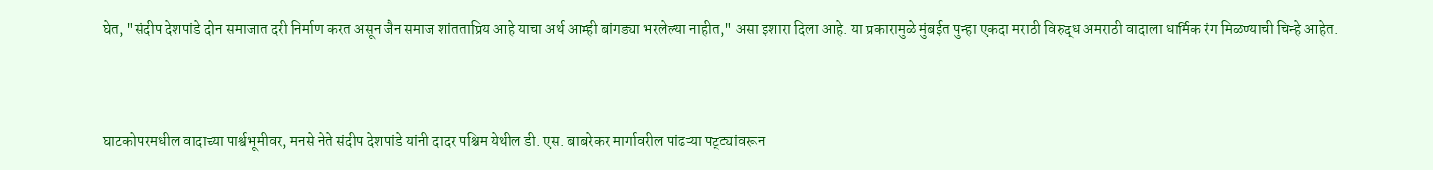घेत, "संदीप देशपांडे दोन समाजात दरी निर्माण करत असून जैन समाज शांतताप्रिय आहे याचा अर्थ आम्ही बांगड्या भरलेल्या नाहीत," असा इशारा दिला आहे. या प्रकारामुळे मुंबईत पुन्हा एकदा मराठी विरुद्ध अमराठी वादाला धार्मिक रंग मिळण्याची चिन्हे आहेत.



घाटकोपरमधील वादाच्या पार्श्वभूमीवर, मनसे नेते संदीप देशपांडे यांनी दादर पश्चिम येथील डी. एस. बाबरेकर मार्गावरील पांढऱ्या पट्ट्यांवरून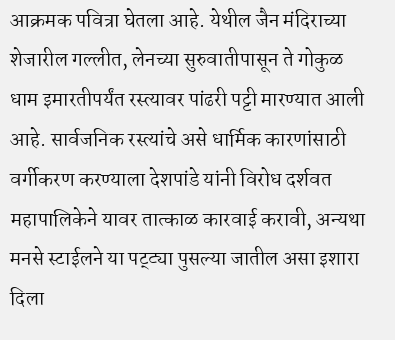आक्रमक पवित्रा घेतला आहे. येथील जैन मंदिराच्या शेजारील गल्लीत, लेनच्या सुरुवातीपासून ते गोकुळ धाम इमारतीपर्यंत रस्त्यावर पांढरी पट्टी मारण्यात आली आहे. सार्वजनिक रस्त्यांचे असे धार्मिक कारणांसाठी वर्गीकरण करण्याला देशपांडे यांनी विरोध दर्शवत महापालिकेने यावर तात्काळ कारवाई करावी, अन्यथा मनसे स्टाईलने या पट्ट्या पुसल्या जातील असा इशारा दिला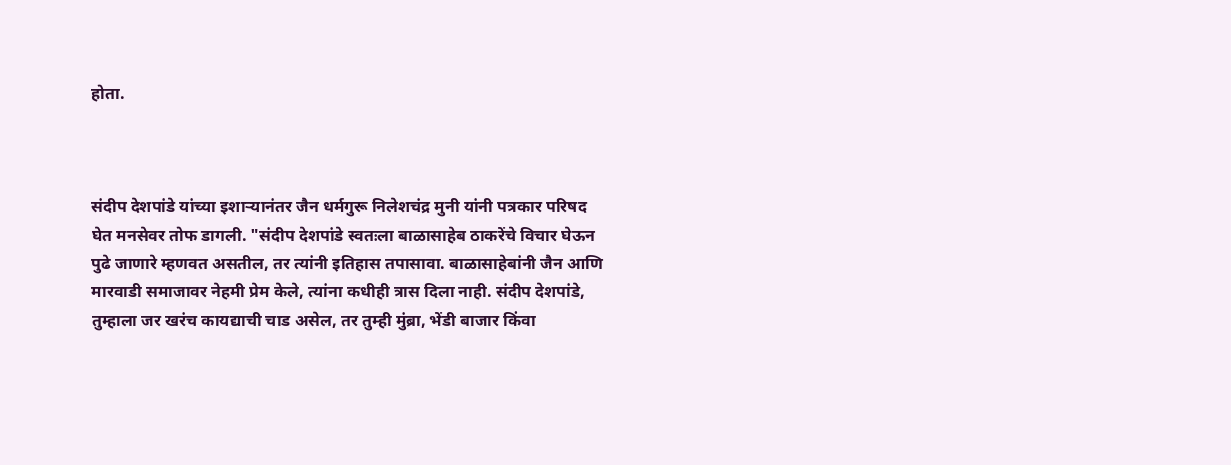होता.



संदीप देशपांडे यांच्या इशाऱ्यानंतर जैन धर्मगुरू निलेशचंद्र मुनी यांनी पत्रकार परिषद घेत मनसेवर तोफ डागली. "संदीप देशपांडे स्वतःला बाळासाहेब ठाकरेंचे विचार घेऊन पुढे जाणारे म्हणवत असतील, तर त्यांनी इतिहास तपासावा. बाळासाहेबांनी जैन आणि मारवाडी समाजावर नेहमी प्रेम केले, त्यांना कधीही त्रास दिला नाही. संदीप देशपांडे, तुम्हाला जर खरंच कायद्याची चाड असेल, तर तुम्ही मुंब्रा, भेंडी बाजार किंवा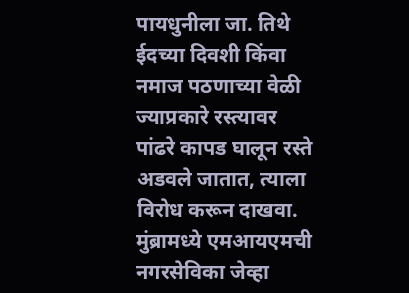पायधुनीला जा. तिथे ईदच्या दिवशी किंवा नमाज पठणाच्या वेळी ज्याप्रकारे रस्त्यावर पांढरे कापड घालून रस्ते अडवले जातात, त्याला विरोध करून दाखवा. मुंब्रामध्ये एमआयएमची नगरसेविका जेव्हा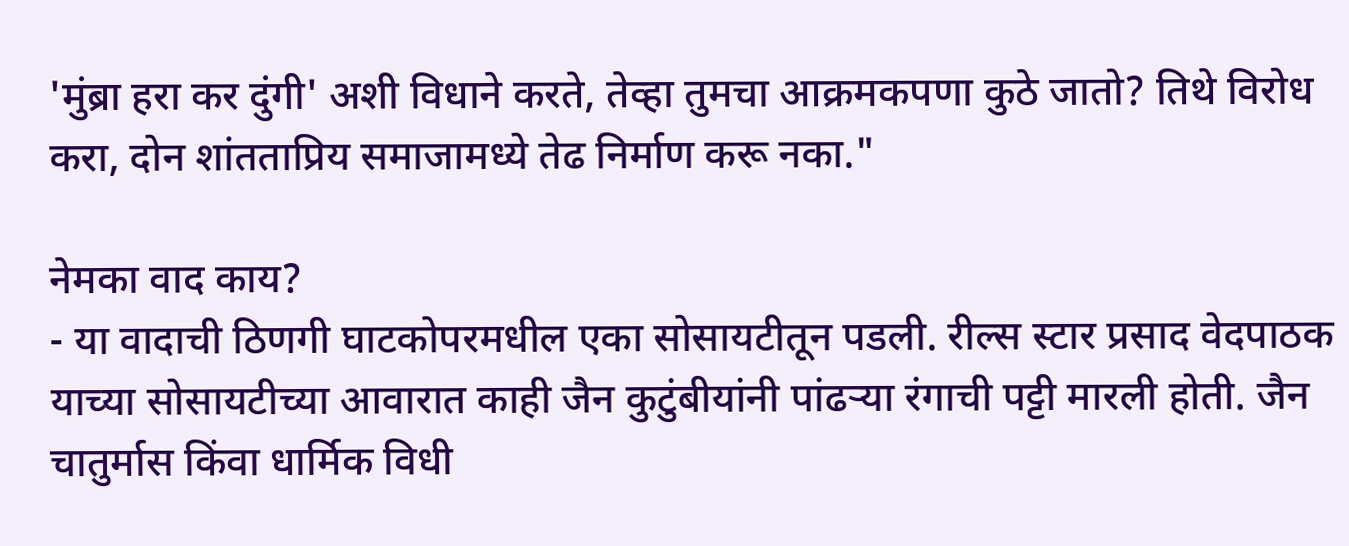'मुंब्रा हरा कर दुंगी' अशी विधाने करते, तेव्हा तुमचा आक्रमकपणा कुठे जातो? तिथे विरोध करा, दोन शांतताप्रिय समाजामध्ये तेढ निर्माण करू नका."

नेमका वाद काय?
- या वादाची ठिणगी घाटकोपरमधील एका सोसायटीतून पडली. रील्स स्टार प्रसाद वेदपाठक याच्या सोसायटीच्या आवारात काही जैन कुटुंबीयांनी पांढऱ्या रंगाची पट्टी मारली होती. जैन चातुर्मास किंवा धार्मिक विधी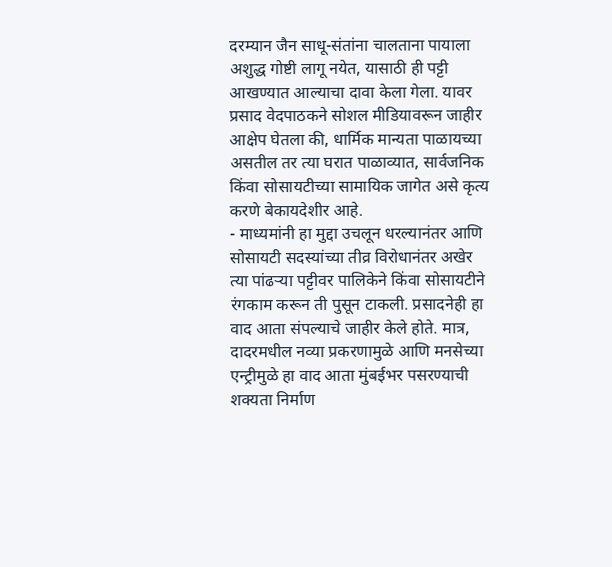दरम्यान जैन साधू-संतांना चालताना पायाला अशुद्ध गोष्टी लागू नयेत, यासाठी ही पट्टी आखण्यात आल्याचा दावा केला गेला. यावर प्रसाद वेदपाठकने सोशल मीडियावरून जाहीर आक्षेप घेतला की, धार्मिक मान्यता पाळायच्या असतील तर त्या घरात पाळाव्यात, सार्वजनिक किंवा सोसायटीच्या सामायिक जागेत असे कृत्य करणे बेकायदेशीर आहे.
- माध्यमांनी हा मुद्दा उचलून धरल्यानंतर आणि सोसायटी सदस्यांच्या तीव्र विरोधानंतर अखेर त्या पांढऱ्या पट्टीवर पालिकेने किंवा सोसायटीने रंगकाम करून ती पुसून टाकली. प्रसादनेही हा वाद आता संपल्याचे जाहीर केले होते. मात्र, दादरमधील नव्या प्रकरणामुळे आणि मनसेच्या एन्ट्रीमुळे हा वाद आता मुंबईभर पसरण्याची शक्यता निर्माण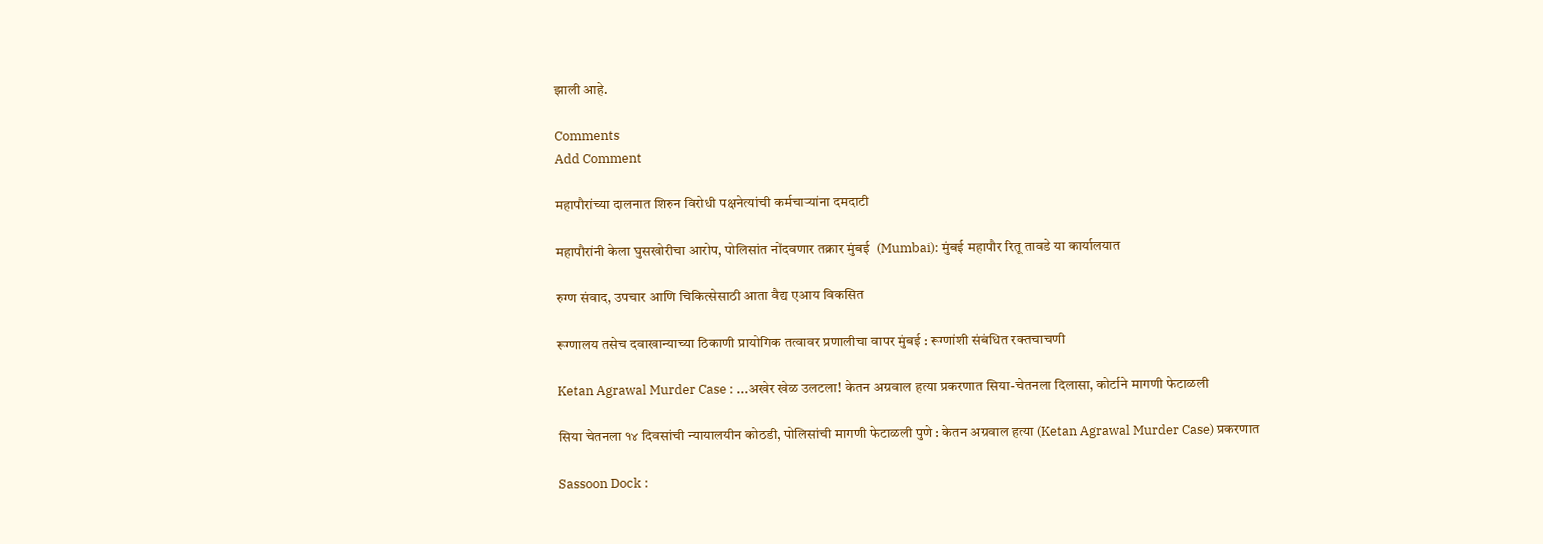झाली आहे.

Comments
Add Comment

महापौरांच्या दालनात शिरुन विरोधी पक्षनेत्यांची कर्मचाऱ्यांना दमदाटी

महापौरांनी केला घुसखोरीचा आरोप, पोलिसांत नोंदवणार तक्रार मुंबई  (Mumbai): मुंबई महापौर रितू तावडे या कार्यालयात

रुग्ण संवाद, उपचार आणि चिकित्सेसाठी आता वैद्य एआय विकसित

रूग्णालय तसेच दवाखान्याच्या ठिकाणी प्रायोगिक तत्वावर प्रणालीचा वापर मुंबई : रूग्णांशी संबंधित रक्तचाचणी

Ketan Agrawal Murder Case : ...अखेर खेळ उलटला! केतन अग्रवाल हत्या प्रकरणात सिया-चेतनला दिलासा, कोर्टाने मागणी फेटाळली

सिया चेतनला १४ दिवसांची न्यायालयीन कोठडी, पोलिसांची मागणी फेटाळली पुणे : केतन अग्रवाल हत्या (Ketan Agrawal Murder Case) प्रकरणात

Sassoon Dock :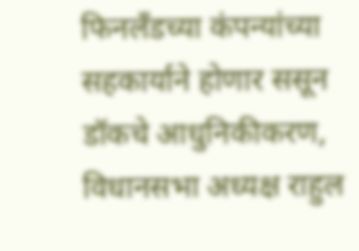फिनलँडच्या कंपन्यांच्या सहकार्याने होणार ससून डॉकचे आधुनिकीकरण, विधानसभा अध्यक्ष राहुल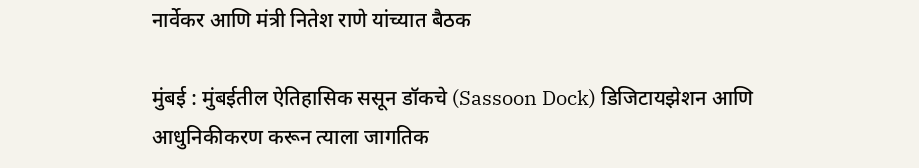नार्वेकर आणि मंत्री नितेश राणे यांच्यात बैठक

मुंबई : मुंबईतील ऐतिहासिक ससून डॉकचे (Sassoon Dock) डिजिटायझेशन आणि आधुनिकीकरण करून त्याला जागतिक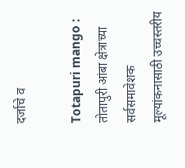दर्जाचे व

Totapuri mango : तोतापुरी आंबा क्षेत्राच्या सर्वसमावेशक मूल्यांकनासाठी उच्चस्तरीय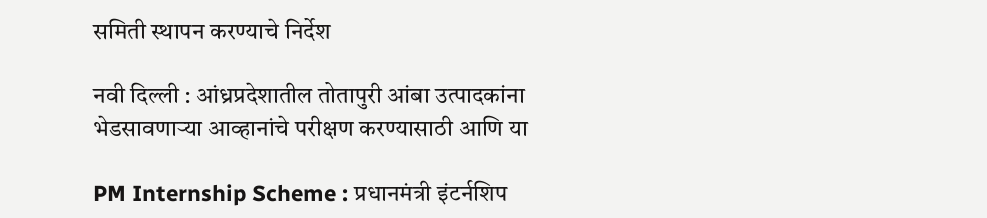समिती स्थापन करण्याचे निर्देश

नवी दिल्ली : आंध्रप्रदेशातील तोतापुरी आंबा उत्पादकांना भेडसावणाऱ्या आव्हानांचे परीक्षण करण्यासाठी आणि या

PM Internship Scheme : प्रधानमंत्री इंटर्नशिप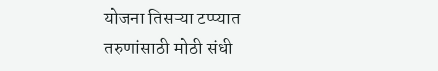योजना तिसऱ्या टप्प्यात तरुणांसाठी मोठी संधी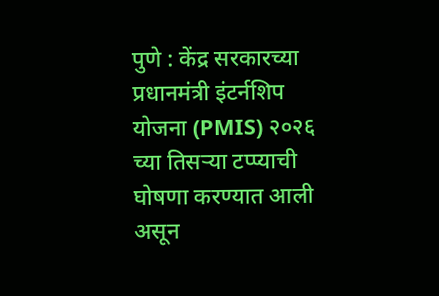पुणे : केंद्र सरकारच्या प्रधानमंत्री इंटर्नशिप योजना (PMIS) २०२६ च्या तिसऱ्या टप्प्याची घोषणा करण्यात आली असून